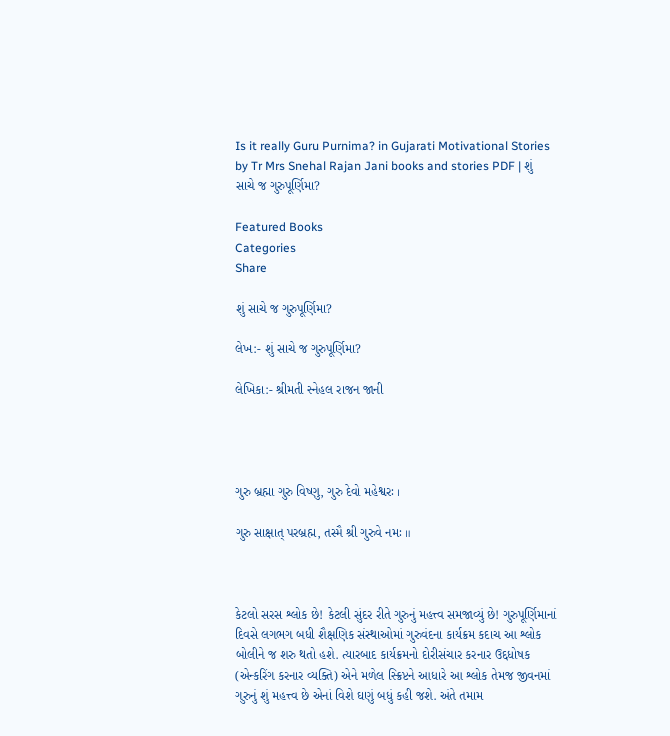Is it really Guru Purnima? in Gujarati Motivational Stories by Tr Mrs Snehal Rajan Jani books and stories PDF | શું સાચે જ ગુરુપૂર્ણિમા?

Featured Books
Categories
Share

શું સાચે જ ગુરુપૂર્ણિમા?

લેખ:- શું સાચે જ ગુરુપૂર્ણિમા?

લેખિકા:- શ્રીમતી સ્નેહલ રાજન જાની




ગુરુ બ્રહ્મા ગુરુ વિષ્ણુ, ગુરુ દેવો મહેશ્વરઃ ।

ગુરુ સાક્ષાત્ પરબ્રહ્મ, તસ્મૈ શ્રી ગુરુવે નમઃ ॥



કેટલો સરસ શ્લોક છે! કેટલી સુંદર રીતે ગુરુનું મહત્ત્વ સમજાવ્યું છે! ગુરુપૂર્ણિમાનાં દિવસે લગભગ બધી શૈક્ષણિક સંસ્થાઓમાં ગુરુવંદના કાર્યક્રમ કદાચ આ શ્લોક બોલીને જ શરુ થતો હશે. ત્યારબાદ કાર્યક્રમનો દોરીસંચાર કરનાર ઉદ્દધોષક (એન્કરિંગ કરનાર વ્યક્તિ) એને મળેલ સ્ક્રિપ્ટને આધારે આ શ્લોક તેમજ જીવનમાં ગુરુનું શું મહત્ત્વ છે એનાં વિશે ઘણું બધું કહી જશે. અંતે તમામ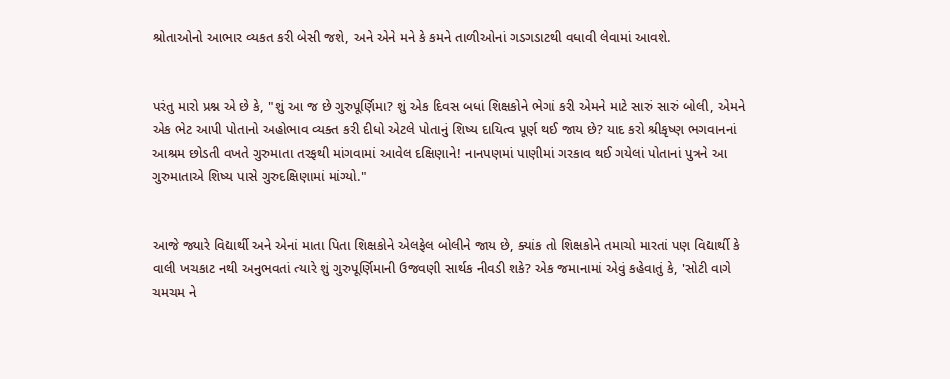શ્રોતાઓનો આભાર વ્યકત કરી બેસી જશે, અને એને મને કે કમને તાળીઓનાં ગડગડાટથી વધાવી લેવામાં આવશે.


પરંતુ મારો પ્રશ્ન એ છે કે, "શું આ જ છે ગુરુપૂર્ણિમા? શું એક દિવસ બધાં શિક્ષકોને ભેગાં કરી એમને માટે સારું સારું બોલી, એમને એક ભેટ આપી પોતાનો અહોભાવ વ્યક્ત કરી દીધો એટલે પોતાનું શિષ્ય દાયિત્વ પૂર્ણ થઈ જાય છે? યાદ કરો શ્રીકૃષ્ણ ભગવાનનાં આશ્રમ છોડતી વખતે ગુરુમાતા તરફથી માંગવામાં આવેલ દક્ષિણાને! નાનપણમાં પાણીમાં ગરકાવ થઈ ગયેલાં પોતાનાં પુત્રને આ ગુરુમાતાએ શિષ્ય પાસે ગુરુદક્ષિણામાં માંગ્યો."


આજે જ્યારે વિદ્યાર્થી અને એનાં માતા પિતા શિક્ષકોને એલફેલ બોલીને જાય છે, ક્યાંક તો શિક્ષકોને તમાચો મારતાં પણ વિદ્યાર્થી કે વાલી ખચકાટ નથી અનુભવતાં ત્યારે શું ગુરુપૂર્ણિમાની ઉજવણી સાર્થક નીવડી શકે? એક જમાનામાં એવું કહેવાતું કે, 'સોટી વાગે ચમચમ ને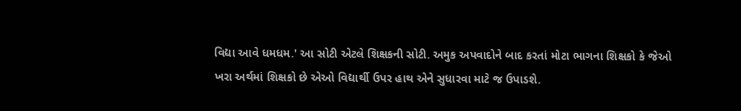વિદ્યા આવે ધમધમ.' આ સોટી એટલે શિક્ષકની સોટી. અમુક અપવાદોને બાદ કરતાં મોટા ભાગના શિક્ષકો કે જેઓ ખરા અર્થમાં શિક્ષકો છે એઓ વિદ્યાર્થી ઉપર હાથ એને સુધારવા માટે જ ઉપાડશે.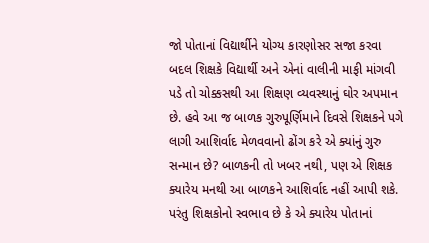જો પોતાનાં વિદ્યાર્થીને યોગ્ય કારણોસર સજા કરવા બદલ શિક્ષકે વિદ્યાર્થી અને એનાં વાલીની માફી માંગવી પડે તો ચોક્કસથી આ શિક્ષણ વ્યવસ્થાનું ઘોર અપમાન છે. હવે આ જ બાળક ગુરુપૂર્ણિમાને દિવસે શિક્ષકને પગે લાગી આશિર્વાદ મેળવવાનો ઢોંગ કરે એ ક્યાંનું ગુરુ સન્માન છે? બાળકની તો ખબર નથી, પણ એ શિક્ષક ક્યારેય મનથી આ બાળકને આશિર્વાદ નહીં આપી શકે. પરંતુ શિક્ષકોનો સ્વભાવ છે કે એ ક્યારેય પોતાનાં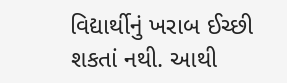વિદ્યાર્થીનું ખરાબ ઈચ્છી શકતાં નથી. આથી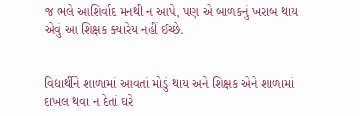જ ભલે આશિર્વાદ મનથી ન આપે, પણ એ બાળકનું ખરાબ થાય એવું આ શિક્ષક ક્યારેય નહીં ઈચ્છે.


વિદ્યાર્થીને શાળામાં આવતાં મોડું થાય અને શિક્ષક એને શાળામાં દાખલ થવા ન દેતાં ઘરે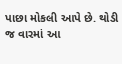પાછા મોકલી આપે છે. થોડી જ વારમાં આ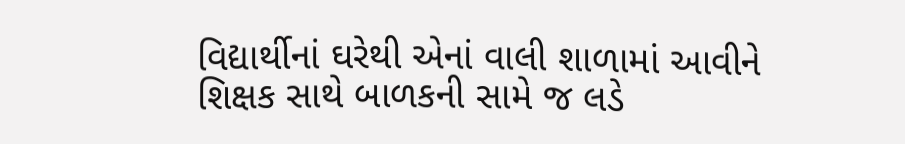વિદ્યાર્થીનાં ઘરેથી એનાં વાલી શાળામાં આવીને શિક્ષક સાથે બાળકની સામે જ લડે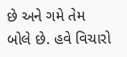છે અને ગમે તેમ બોલે છે. હવે વિચારો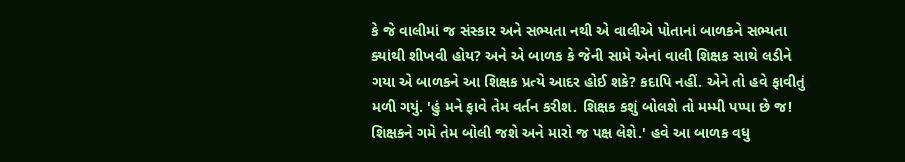કે જે વાલીમાં જ સંસ્કાર અને સભ્યતા નથી એ વાલીએ પોતાનાં બાળકને સભ્યતા ક્યાંથી શીખવી હોય? અને એ બાળક કે જેની સામે એનાં વાલી શિક્ષક સાથે લડીને ગયા એ બાળકને આ શિક્ષક પ્રત્યે આદર હોઈ શકે? કદાપિ નહીં. એને તો હવે ફાવીતું મળી ગયું. 'હું મને ફાવે તેમ વર્તન કરીશ. શિક્ષક કશું બોલશે તો મમ્મી પપ્પા છે જ! શિક્ષકને ગમે તેમ બોલી જશે અને મારો જ પક્ષ લેશે.' હવે આ બાળક વધુ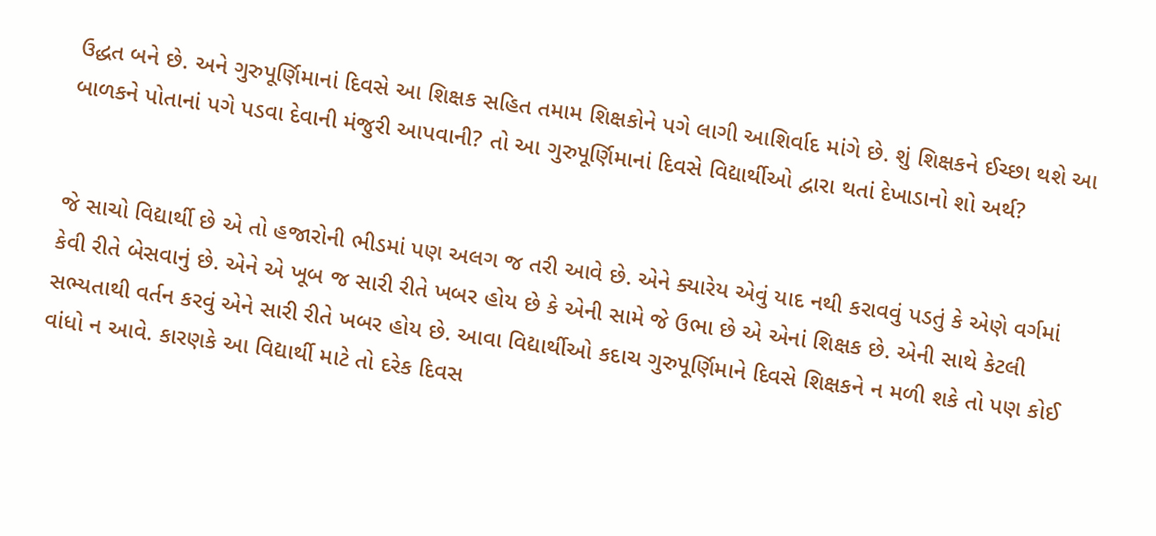ઉદ્ધત બને છે. અને ગુરુપૂર્ણિમાનાં દિવસે આ શિક્ષક સહિત તમામ શિક્ષકોને પગે લાગી આશિર્વાદ માંગે છે. શું શિક્ષકને ઈચ્છા થશે આ બાળકને પોતાનાં પગે પડવા દેવાની મંજુરી આપવાની? તો આ ગુરુપૂર્ણિમાનાં દિવસે વિદ્યાર્થીઓ દ્વારા થતાં દેખાડાનો શો અર્થ?


જે સાચો વિદ્યાર્થી છે એ તો હજારોની ભીડમાં પણ અલગ જ તરી આવે છે. એને ક્યારેય એવું યાદ નથી કરાવવું પડતું કે એણે વર્ગમાં કેવી રીતે બેસવાનું છે. એને એ ખૂબ જ સારી રીતે ખબર હોય છે કે એની સામે જે ઉભા છે એ એનાં શિક્ષક છે. એની સાથે કેટલી સભ્યતાથી વર્તન કરવું એને સારી રીતે ખબર હોય છે. આવા વિદ્યાર્થીઓ કદાચ ગુરુપૂર્ણિમાને દિવસે શિક્ષકને ન મળી શકે તો પણ કોઈ વાંધો ન આવે. કારણકે આ વિદ્યાર્થી માટે તો દરેક દિવસ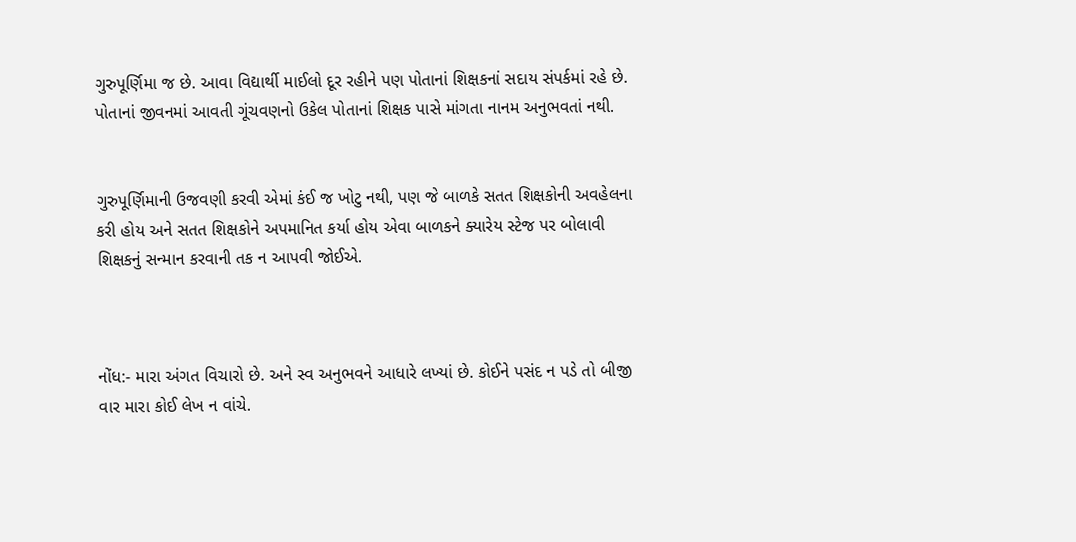ગુરુપૂર્ણિમા જ છે. આવા વિદ્યાર્થી માઈલો દૂર રહીને પણ પોતાનાં શિક્ષકનાં સદાય સંપર્કમાં રહે છે. પોતાનાં જીવનમાં આવતી ગૂંચવણનો ઉકેલ પોતાનાં શિક્ષક પાસે માંગતા નાનમ અનુભવતાં નથી.


ગુરુપૂર્ણિમાની ઉજવણી કરવી એમાં કંઈ જ ખોટુ નથી, પણ જે બાળકે સતત શિક્ષકોની અવહેલના કરી હોય અને સતત શિક્ષકોને અપમાનિત કર્યા હોય એવા બાળકને ક્યારેય સ્ટેજ પર બોલાવી શિક્ષકનું સન્માન કરવાની તક ન આપવી જોઈએ.



નોંધ:- મારા અંગત વિચારો છે. અને સ્વ અનુભવને આધારે લખ્યાં છે. કોઈને પસંદ ન પડે તો બીજી વાર મારા કોઈ લેખ ન વાંચે.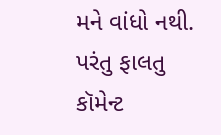મને વાંધો નથી. પરંતુ ફાલતુ કૉમેન્ટ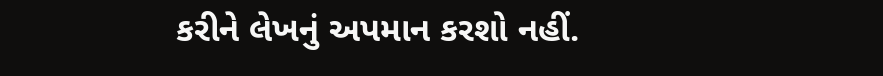કરીને લેખનું અપમાન કરશો નહીં.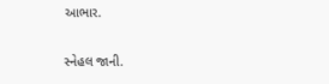આભાર.

સ્નેહલ જાની.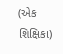(એક શિક્ષિકા)